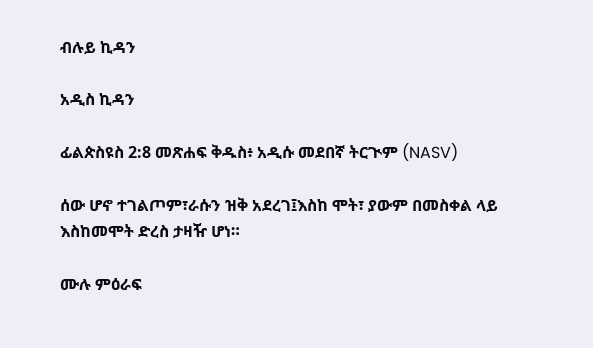ብሉይ ኪዳን

አዲስ ኪዳን

ፊልጵስዩስ 2:8 መጽሐፍ ቅዱስ፥ አዲሱ መደበኛ ትርጒም (NASV)

ሰው ሆኖ ተገልጦም፣ራሱን ዝቅ አደረገ፤እስከ ሞት፣ ያውም በመስቀል ላይ እስከመሞት ድረስ ታዛዥ ሆነ።

ሙሉ ምዕራፍ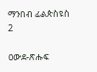ማንበብ ፊልጵስዩስ 2

ዐውደ-ጽሑፍ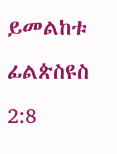ይመልከቱ ፊልጵስዩስ 2:8